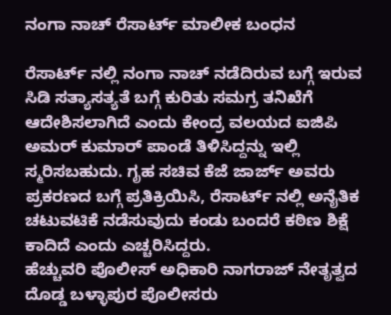ನಂಗಾ ನಾಚ್ ರೆಸಾರ್ಟ್ ಮಾಲೀಕ ಬಂಧನ

ರೆಸಾರ್ಟ್ ನಲ್ಲಿ ನಂಗಾ ನಾಚ್ ನಡೆದಿರುವ ಬಗ್ಗೆ ಇರುವ ಸಿಡಿ ಸತ್ಯಾಸತ್ಯತೆ ಬಗ್ಗೆ ಕುರಿತು ಸಮಗ್ರ ತನಿಖೆಗೆ ಆದೇಶಿಸಲಾಗಿದೆ ಎಂದು ಕೇಂದ್ರ ವಲಯದ ಐಜಿಪಿ ಅಮರ್ ಕುಮಾರ್ ಪಾಂಡೆ ತಿಳಿಸಿದ್ದನ್ನು ಇಲ್ಲಿ ಸ್ಮರಿಸಬಹುದು. ಗೃಹ ಸಚಿವ ಕೆಜೆ ಜಾರ್ಜ್ ಅವರು ಪ್ರಕರಣದ ಬಗ್ಗೆ ಪ್ರತಿಕ್ರಿಯಿಸಿ, ರೆಸಾರ್ಟ್ ನಲ್ಲಿ ಅನೈತಿಕ ಚಟುವಟಿಕೆ ನಡೆಸುವುದು ಕಂಡು ಬಂದರೆ ಕಠಿಣ ಶಿಕ್ಷೆ ಕಾದಿದೆ ಎಂದು ಎಚ್ಚರಿಸಿದ್ದರು.
ಹೆಚ್ಚುವರಿ ಪೊಲೀಸ್ ಅಧಿಕಾರಿ ನಾಗರಾಜ್ ನೇತೃತ್ವದ ದೊಡ್ಡ ಬಳ್ಳಾಪುರ ಪೊಲೀಸರು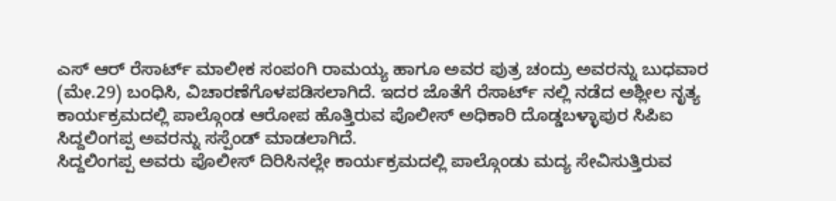ಎಸ್ ಆರ್ ರೆಸಾರ್ಟ್ ಮಾಲೀಕ ಸಂಪಂಗಿ ರಾಮಯ್ಯ ಹಾಗೂ ಅವರ ಪುತ್ರ ಚಂದ್ರು ಅವರನ್ನು ಬುಧವಾರ (ಮೇ.29) ಬಂಧಿಸಿ, ವಿಚಾರಣೆಗೊಳಪಡಿಸಲಾಗಿದೆ. ಇದರ ಜೊತೆಗೆ ರೆಸಾರ್ಟ್ ನಲ್ಲಿ ನಡೆದ ಅಶ್ಲೀಲ ನೃತ್ಯ ಕಾರ್ಯಕ್ರಮದಲ್ಲಿ ಪಾಲ್ಗೊಂಡ ಆರೋಪ ಹೊತ್ತಿರುವ ಪೊಲೀಸ್ ಅಧಿಕಾರಿ ದೊಡ್ಡಬಳ್ಳಾಪುರ ಸಿಪಿಐ ಸಿದ್ದಲಿಂಗಪ್ಪ ಅವರನ್ನು ಸಸ್ಪೆಂಡ್ ಮಾಡಲಾಗಿದೆ.
ಸಿದ್ದಲಿಂಗಪ್ಪ ಅವರು ಪೊಲೀಸ್ ದಿರಿಸಿನಲ್ಲೇ ಕಾರ್ಯಕ್ರಮದಲ್ಲಿ ಪಾಲ್ಗೊಂಡು ಮದ್ಯ ಸೇವಿಸುತ್ತಿರುವ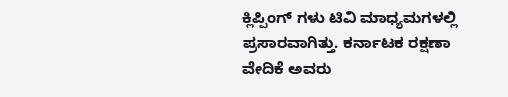ಕ್ಲಿಪ್ಪಿಂಗ್ ಗಳು ಟಿವಿ ಮಾಧ್ಯಮಗಳಲ್ಲಿ ಪ್ರಸಾರವಾಗಿತ್ತು. ಕರ್ನಾಟಕ ರಕ್ಷಣಾ ವೇದಿಕೆ ಅವರು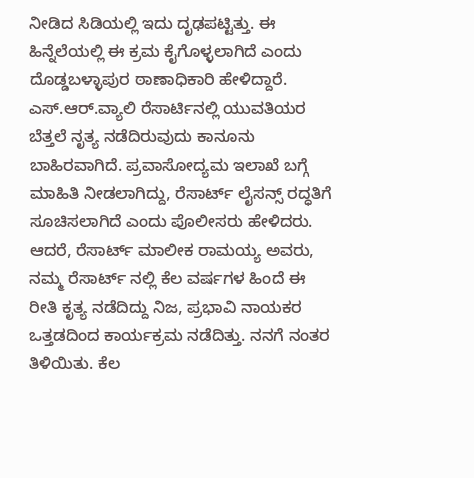ನೀಡಿದ ಸಿಡಿಯಲ್ಲಿ ಇದು ದೃಢಪಟ್ಟಿತ್ತು. ಈ ಹಿನ್ನೆಲೆಯಲ್ಲಿ ಈ ಕ್ರಮ ಕೈಗೊಳ್ಳಲಾಗಿದೆ ಎಂದು ದೊಡ್ಡಬಳ್ಳಾಪುರ ಠಾಣಾಧಿಕಾರಿ ಹೇಳಿದ್ದಾರೆ.
ಎಸ್.ಆರ್.ವ್ಯಾಲಿ ರೆಸಾರ್ಟಿನಲ್ಲಿ ಯುವತಿಯರ ಬೆತ್ತಲೆ ನೃತ್ಯ ನಡೆದಿರುವುದು ಕಾನೂನು ಬಾಹಿರವಾಗಿದೆ. ಪ್ರವಾಸೋದ್ಯಮ ಇಲಾಖೆ ಬಗ್ಗೆ ಮಾಹಿತಿ ನೀಡಲಾಗಿದ್ದು, ರೆಸಾರ್ಟ್ ಲೈಸನ್ಸ್ ರದ್ಧತಿಗೆ ಸೂಚಿಸಲಾಗಿದೆ ಎಂದು ಪೊಲೀಸರು ಹೇಳಿದರು.
ಆದರೆ, ರೆಸಾರ್ಟ್ ಮಾಲೀಕ ರಾಮಯ್ಯ ಅವರು, ನಮ್ಮ ರೆಸಾರ್ಟ್ ನಲ್ಲಿ ಕೆಲ ವರ್ಷಗಳ ಹಿಂದೆ ಈ ರೀತಿ ಕೃತ್ಯ ನಡೆದಿದ್ದು ನಿಜ, ಪ್ರಭಾವಿ ನಾಯಕರ ಒತ್ತಡದಿಂದ ಕಾರ್ಯಕ್ರಮ ನಡೆದಿತ್ತು. ನನಗೆ ನಂತರ ತಿಳಿಯಿತು. ಕೆಲ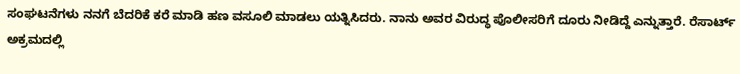ಸಂಘಟನೆಗಳು ನನಗೆ ಬೆದರಿಕೆ ಕರೆ ಮಾಡಿ ಹಣ ವಸೂಲಿ ಮಾಡಲು ಯತ್ನಿಸಿದರು. ನಾನು ಅವರ ವಿರುದ್ಧ ಪೊಲೀಸರಿಗೆ ದೂರು ನೀಡಿದ್ದೆ ಎನ್ನುತ್ತಾರೆ. ರೆಸಾರ್ಟ್ ಅಕ್ರಮದಲ್ಲಿ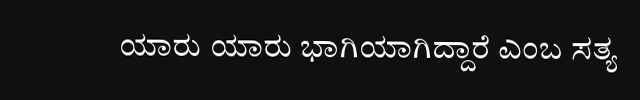ಯಾರು ಯಾರು ಭಾಗಿಯಾಗಿದ್ದಾರೆ ಎಂಬ ಸತ್ಯ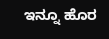ಇನ್ನೂ ಹೊರ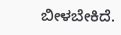ಬೀಳಬೇಕಿದೆ.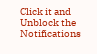Click it and Unblock the Notifications